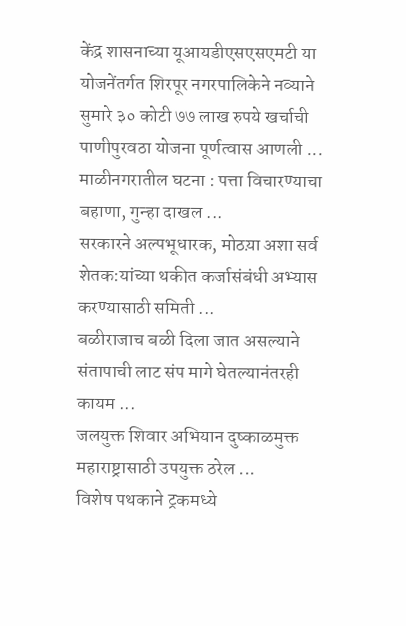केंद्र शासनाच्या यूआयडीएसएसएमटी या योजनेंतर्गत शिरपूर नगरपालिकेने नव्याने सुमारे ३० कोटी ७७ लाख रुपये खर्चाची पाणीपुरवठा योजना पूर्णत्वास आणली ...
माळीनगरातील घटना : पत्ता विचारण्याचा बहाणा, गुन्हा दाखल ...
सरकारने अल्पभूधारक, मोठय़ा अशा सर्व शेतक:यांच्या थकीत कर्जासंबंधी अभ्यास करण्यासाठी समिती ...
बळीराजाच बळी दिला जात असल्याने संतापाची लाट संप मागे घेतल्यानंतरही कायम ...
जलयुक्त शिवार अभियान दुष्काळमुक्त महाराष्ट्रासाठी उपयुक्त ठरेल ...
विशेष पथकाने ट्रकमध्ये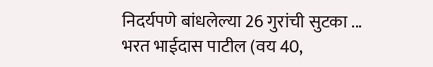निदर्यपणे बांधलेल्या 26 गुरांची सुटका ...
भरत भाईदास पाटील (वय 40,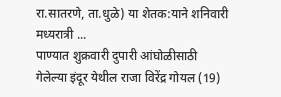रा.सातरणे, ता.धुळे) या शेतक:याने शनिवारी मध्यरात्री ...
पाण्यात शुक्रवारी दुपारी आंघोळीसाठी गेलेल्या इंदूर येथील राजा विरेंद्र गोयल (19)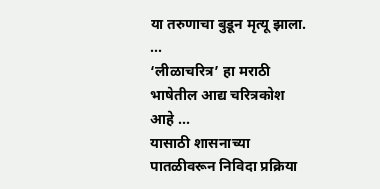या तरुणाचा बुडून मृत्यू झाला. ...
‘लीळाचरित्र’ हा मराठी भाषेतील आद्य चरित्रकोश आहे ...
यासाठी शासनाच्या पातळीवरून निविदा प्रक्रिया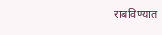राबविण्यात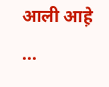आली आह़े ...